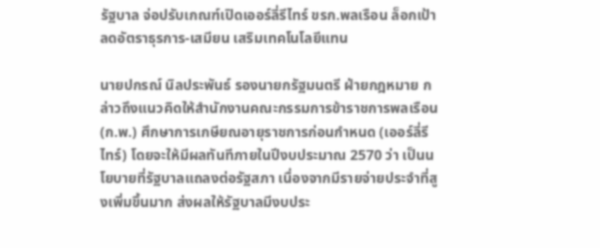รัฐบาล จ่อปรับเกณฑ์เปิดเออร์ลี่รีไทร์ ขรก.พลเรือน ล็อกเป้าลดอัตราธุรการ-เสมียน เสริมเทคโนโลยีแทน

นายปกรณ์ นิลประพันธ์ รองนายกรัฐมนตรี ฝ่ายกฎหมาย กล่าวถึงแนวคิดให้สำนักงานคณะกรรมการข้าราชการพลเรือน (ก.พ.) ศึกษาการเกษียณอายุราชการก่อนกำหนด (เออร์ลี่รีไทร์) โดยจะให้มีผลทันทีภายในปีงบประมาณ 2570 ว่า เป็นนโยบายที่รัฐบาลแถลงต่อรัฐสภา เนื่องจากมีรายจ่ายประจำที่สูงเพิ่มขึ้นมาก ส่งผลให้รัฐบาลมีงบประ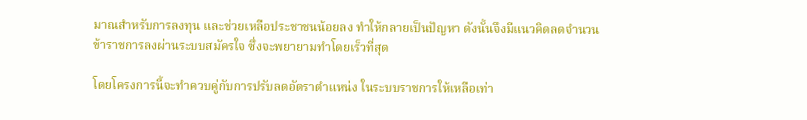มาณสำหรับการลงทุน และช่วยเหลือประชาชนน้อยลง ทำให้กลายเป็นปัญหา ดังนั้นจึงมีแนวคิดลดจำนวนข้าราชการลงผ่านระบบสมัครใจ ซึ่งจะพยายามทำโดยเร็วที่สุด

โดยโครงการนี้จะทำควบคู่กับการปรับลดอัตราตำแหน่ง ในระบบราชการให้เหลือเท่า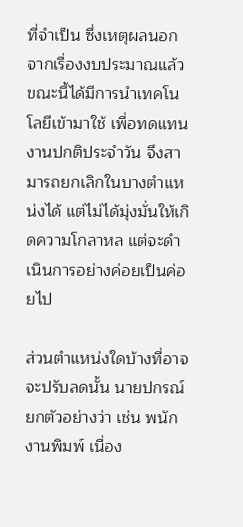ที่จำเป็น ซึ่งเหตุผลนอกจากเรื่องงบประมาณแล้ว ขณะนี้ได้มีการนำเทคโนโลยีเข้ามาใช้ เพื่อทดแทนงานปกติประจำวัน จึงสามารถยกเลิกในบางตำแหน่งได้ แต่ไม่ได้มุ่งมั่นให้เกิดความโกลาหล แต่จะดำเนินการอย่างค่อยเป็นค่อยไป

ส่วนตำแหน่งใดบ้างที่อาจจะปรับลดนั้น นายปกรณ์ ยกตัวอย่างว่า เช่น พนักงานพิมพ์ เนื่อง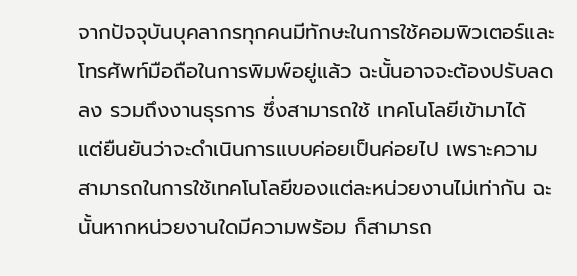จากปัจจุบันบุคลากรทุกคนมีทักษะในการใช้คอมพิวเตอร์และโทรศัพท์มือถือในการพิมพ์อยู่แล้ว ฉะนั้นอาจจะต้องปรับลดลง รวมถึงงานธุรการ ซึ่งสามารถใช้ เทคโนโลยีเข้ามาได้ แต่ยืนยันว่าจะดำเนินการแบบค่อยเป็นค่อยไป เพราะความสามารถในการใช้เทคโนโลยีของแต่ละหน่วยงานไม่เท่ากัน ฉะนั้นหากหน่วยงานใดมีความพร้อม ก็สามารถ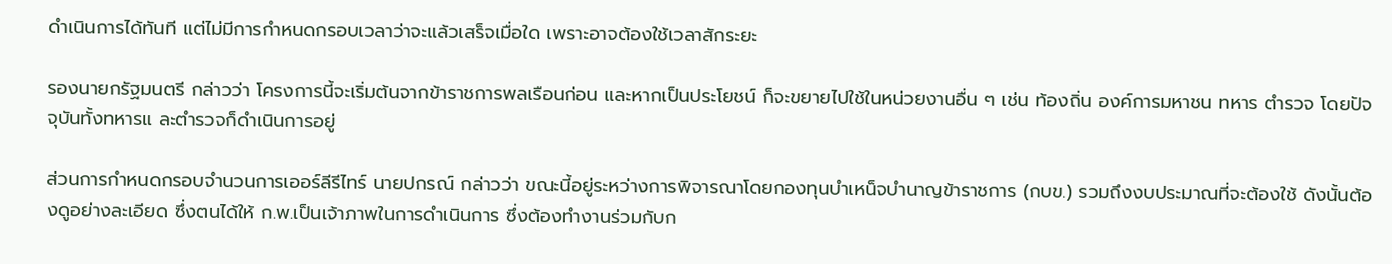ดำเนินการได้ทันที แต่ไม่มีการกำหนดกรอบเวลาว่าจะแล้วเสร็จเมื่อใด เพราะอาจต้องใช้เวลาสักระยะ

รองนายกรัฐมนตรี กล่าวว่า โครงการนี้จะเริ่มต้นจากข้าราชการพลเรือนก่อน และหากเป็นประโยชน์ ก็จะขยายไปใช้ในหน่วยงานอื่น ๆ เช่น ท้องถิ่น องค์การมหาชน ทหาร ตำรวจ โดยปัจจุบันทั้งทหารแ ละตำรวจก็ดำเนินการอยู่

ส่วนการกำหนดกรอบจำนวนการเออร์ลีรีไทร์ นายปกรณ์ กล่าวว่า ขณะนี้อยู่ระหว่างการพิจารณาโดยกองทุนบําเหน็จบำนาญข้าราชการ (กบข.) รวมถึงงบประมาณที่จะต้องใช้ ดังนั้นต้องดูอย่างละเอียด ซึ่งตนได้ให้ ก.พ.เป็นเจ้าภาพในการดำเนินการ ซึ่งต้องทำงานร่วมกับก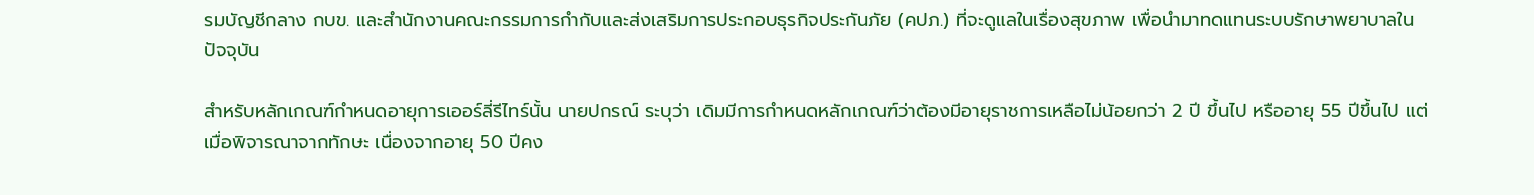รมบัญชีกลาง กบข. และสำนักงานคณะกรรมการกำกับและส่งเสริมการประกอบธุรกิจประกันภัย (คปภ.) ที่จะดูแลในเรื่องสุขภาพ เพื่อนำมาทดแทนระบบรักษาพยาบาลในปัจจุบัน

สำหรับหลักเกณฑ์กำหนดอายุการเออร์ลี่รีไทร์นั้น นายปกรณ์ ระบุว่า เดิมมีการกำหนดหลักเกณฑ์ว่าต้องมีอายุราชการเหลือไม่น้อยกว่า 2 ปี ขึ้นไป หรืออายุ 55 ปีขึ้นไป แต่เมื่อพิจารณาจากทักษะ เนื่องจากอายุ 50 ปีคง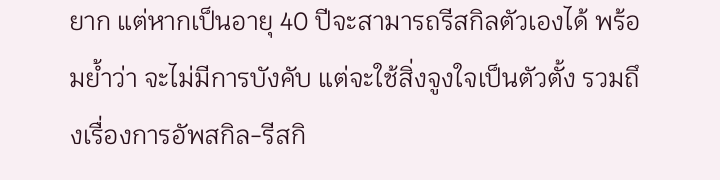ยาก แต่หากเป็นอายุ 40 ปีจะสามารถรีสกิลตัวเองได้ พร้อมย้ำว่า จะไม่มีการบังคับ แต่จะใช้สิ่งจูงใจเป็นตัวตั้ง รวมถึงเรื่องการอัพสกิล-รีสกิ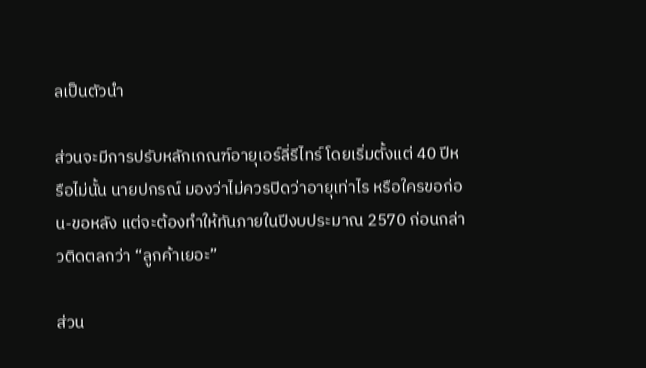ลเป็นตัวนำ

ส่วนจะมีการปรับหลักเกณฑ์อายุเอร์ลี่รีไทร์ โดยเริ่มตั้งแต่ 40 ปีหรือไม่นั้น นายปกรณ์ มองว่าไม่ควรปิดว่าอายุเท่าไร หรือใครขอก่อน-ขอหลัง แต่จะต้องทำให้ทันภายในปีงบประมาณ 2570 ก่อนกล่าวติดตลกว่า “ลูกค้าเยอะ”

ส่วน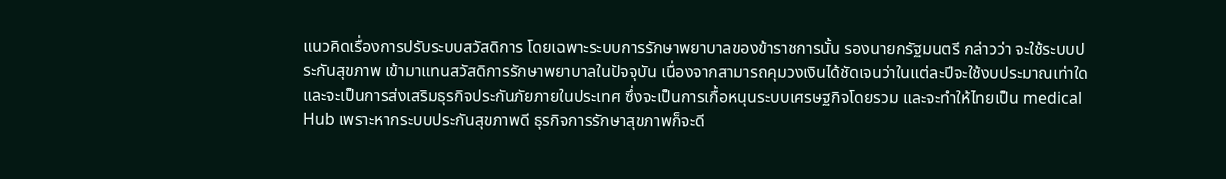แนวคิดเรื่องการปรับระบบสวัสดิการ โดยเฉพาะระบบการรักษาพยาบาลของข้าราชการนั้น รองนายกรัฐมนตรี กล่าวว่า จะใช้ระบบประกันสุขภาพ เข้ามาแทนสวัสดิการรักษาพยาบาลในปัจจุบัน เนื่องจากสามารถคุมวงเงินได้ชัดเจนว่าในแต่ละปีจะใช้งบประมาณเท่าใด และจะเป็นการส่งเสริมธุรกิจประกันภัยภายในประเทศ ซึ่งจะเป็นการเกื้อหนุนระบบเศรษฐกิจโดยรวม และจะทำให้ไทยเป็น medical Hub เพราะหากระบบประกันสุขภาพดี ธุรกิจการรักษาสุขภาพก็จะดี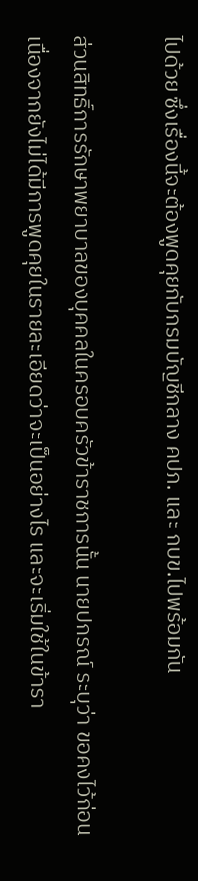ไปด้วย ซึ่งเรื่องนี้จะต้องพูดคุยกับกรมบัญชีกลาง คปภ. และ กบข.ไปพร้อมกัน

ส่วนสิทธิ์การรักษาพยาบาลของบุคคลในครอบครัวข้าราชการนั้น นายปกรณ์ ระบุว่า ขอคงไว้ก่อน เนื่องจากยังไม่ได้มีการพูดคุยในรายละเอียดว่าจะเป็นอย่างไร และจะเริ่มใช้ในข้ารา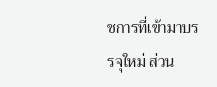ชการที่เข้ามาบรรจุใหม่ ส่วน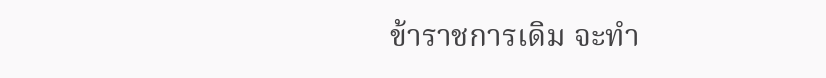ข้าราชการเดิม จะทำ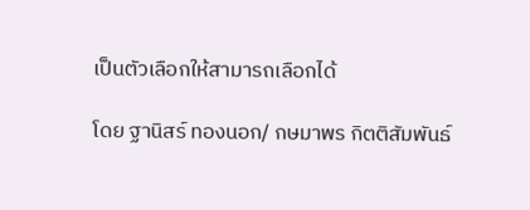เป็นตัวเลือกให้สามารถเลือกได้

โดย ฐานิสร์ ทองนอก/ กษมาพร กิตติสัมพันธ์